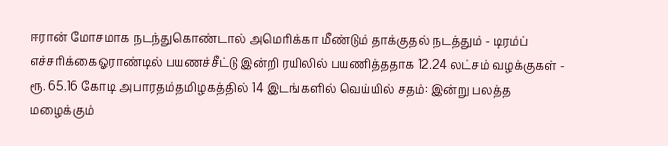ஈரான் மோசமாக நடந்துகொண்டால் அமெரிக்கா மீண்டும் தாக்குதல் நடத்தும் - டிரம்ப் எச்சரிக்கைஓராண்டில் பயணச்சீட்டு இன்றி ரயிலில் பயணித்ததாக 12.24 லட்சம் வழக்குகள் - ரூ. 65.16 கோடி அபாரதம்தமிழகத்தில் 14 இடங்களில் வெய்யில் சதம்: இன்று பலத்த மழைக்கும்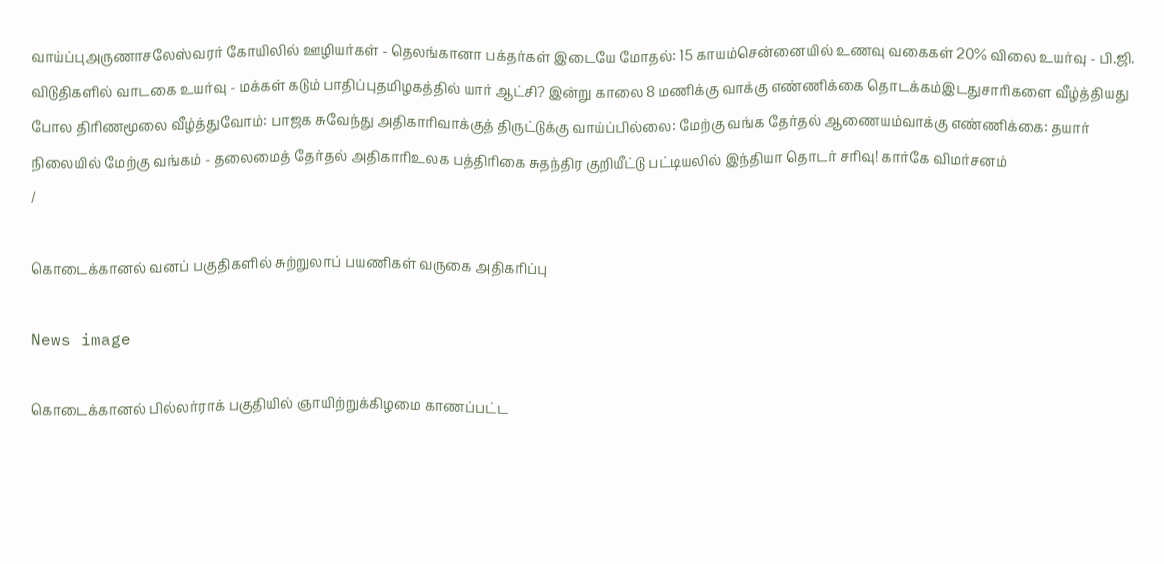வாய்ப்புஅருணாசலேஸ்வரர் கோயிலில் ஊழியர்கள் - தெலங்கானா பக்தர்கள் இடையே மோதல்: 15 காயம்சென்னையில் உணவு வகைகள் 20% விலை உயர்வு - பி.ஜி. விடுதிகளில் வாடகை உயர்வு - மக்கள் கடும் பாதிப்புதமிழகத்தில் யார் ஆட்சி? இன்று காலை 8 மணிக்கு வாக்கு எண்ணிக்கை தொடக்கம்இடதுசாரிகளை வீழ்த்தியது போல திரிணமூலை வீழ்த்துவோம்: பாஜக சுவேந்து அதிகாரிவாக்குத் திருட்டுக்கு வாய்ப்பில்லை: மேற்கு வங்க தேர்தல் ஆணையம்வாக்கு எண்ணிக்கை: தயார் நிலையில் மேற்கு வங்கம் - தலைமைத் தேர்தல் அதிகாரிஉலக பத்திரிகை சுதந்திர குறியீட்டு பட்டியலில் இந்தியா தொடர் சரிவு! கார்கே விமர்சனம்
/

கொடைக்கானல் வனப் பகுதிகளில் சுற்றுலாப் பயணிகள் வருகை அதிகரிப்பு

News image

கொடைக்கானல் பில்லர்ராக் பகுதியில் ஞாயிற்றுக்கிழமை காணப்பட்ட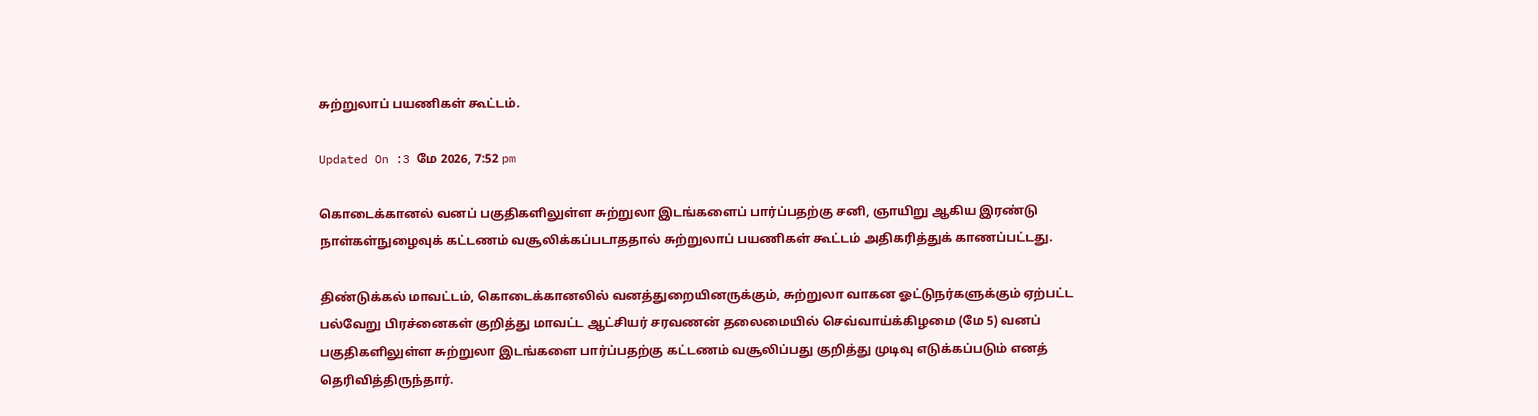சுற்றுலாப் பயணிகள் கூட்டம்.

Updated On :3 மே 2026, 7:52 pm

கொடைக்கானல் வனப் பகுதிகளிலுள்ள சுற்றுலா இடங்களைப் பார்ப்பதற்கு சனி, ஞாயிறு ஆகிய இரண்டு நாள்கள்நுழைவுக் கட்டணம் வசூலிக்கப்படாததால் சுற்றுலாப் பயணிகள் கூட்டம் அதிகரித்துக் காணப்பட்டது.

திண்டுக்கல் மாவட்டம், கொடைக்கானலில் வனத்துறையினருக்கும், சுற்றுலா வாகன ஓட்டுநர்களுக்கும் ஏற்பட்ட பல்வேறு பிரச்னைகள் குறித்து மாவட்ட ஆட்சியர் சரவணன் தலைமையில் செவ்வாய்க்கிழமை (மே 5) வனப் பகுதிகளிலுள்ள சுற்றுலா இடங்களை பார்ப்பதற்கு கட்டணம் வசூலிப்பது குறித்து முடிவு எடுக்கப்படும் எனத் தெரிவித்திருந்தார்.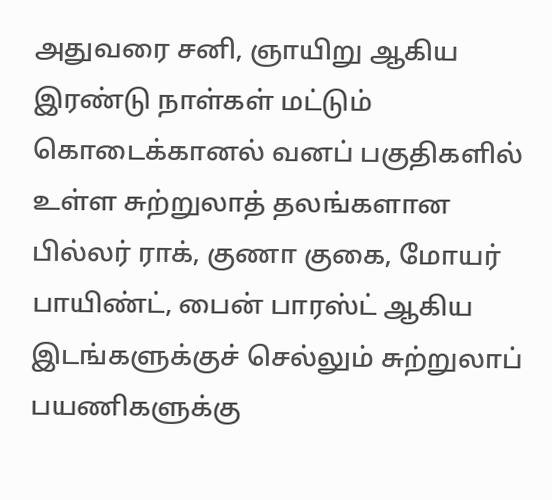அதுவரை சனி, ஞாயிறு ஆகிய இரண்டு நாள்கள் மட்டும் கொடைக்கானல் வனப் பகுதிகளில் உள்ள சுற்றுலாத் தலங்களான பில்லர் ராக், குணா குகை, மோயர் பாயிண்ட், பைன் பாரஸ்ட் ஆகிய இடங்களுக்குச் செல்லும் சுற்றுலாப் பயணிகளுக்கு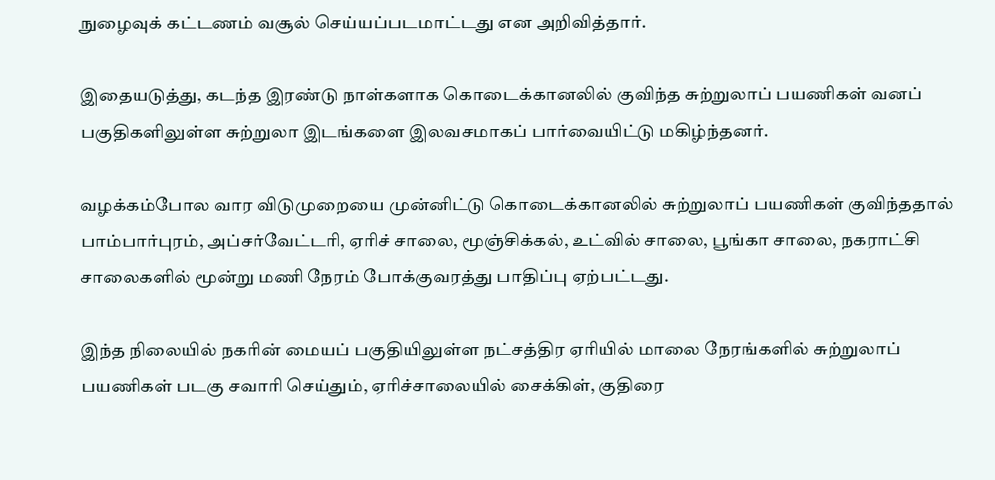நுழைவுக் கட்டணம் வசூல் செய்யப்படமாட்டது என அறிவித்தார்.

இதையடுத்து, கடந்த இரண்டு நாள்களாக கொடைக்கானலில் குவிந்த சுற்றுலாப் பயணிகள் வனப் பகுதிகளிலுள்ள சுற்றுலா இடங்களை இலவசமாகப் பார்வையிட்டு மகிழ்ந்தனர்.

வழக்கம்போல வார விடுமுறையை முன்னிட்டு கொடைக்கானலில் சுற்றுலாப் பயணிகள் குவிந்ததால் பாம்பார்புரம், அப்சர்வேட்டரி, ஏரிச் சாலை, மூஞ்சிக்கல், உட்வில் சாலை, பூங்கா சாலை, நகராட்சி சாலைகளில் மூன்று மணி நேரம் போக்குவரத்து பாதிப்பு ஏற்பட்டது.

இந்த நிலையில் நகரின் மையப் பகுதியிலுள்ள நட்சத்திர ஏரியில் மாலை நேரங்களில் சுற்றுலாப் பயணிகள் படகு சவாரி செய்தும், ஏரிச்சாலையில் சைக்கிள், குதிரை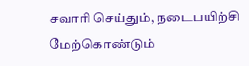சவாரி செய்தும், நடைபயிற்சி மேற்கொண்டும்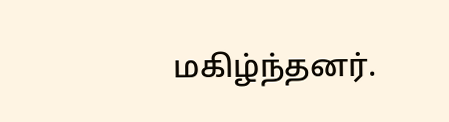மகிழ்ந்தனர்.